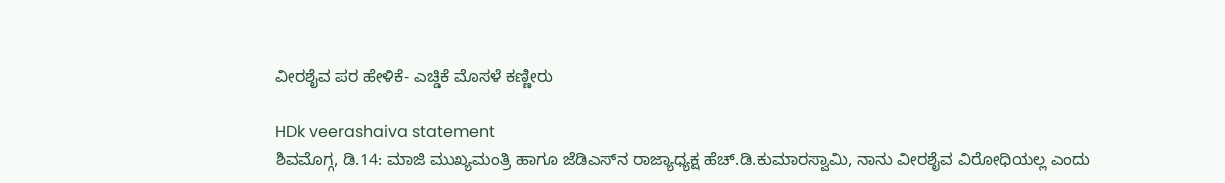ವೀರಶೈವ ಪರ ಹೇಳಿಕೆ- ಎಚ್ಡಿಕೆ ಮೊಸಳೆ ಕಣ್ಣೀರು

HDk veerashaiva statement
ಶಿವಮೊಗ್ಗ, ಡಿ.14: ಮಾಜಿ ಮುಖ್ಯಮಂತ್ರಿ ಹಾಗೂ ಜೆಡಿಎಸ್‌ನ ರಾಜ್ಯಾಧ್ಯಕ್ಷ ಹೆಚ್.ಡಿ.ಕುಮಾರಸ್ವಾಮಿ, ನಾನು ವೀರಶೈವ ವಿರೋಧಿಯಲ್ಲ ಎಂದು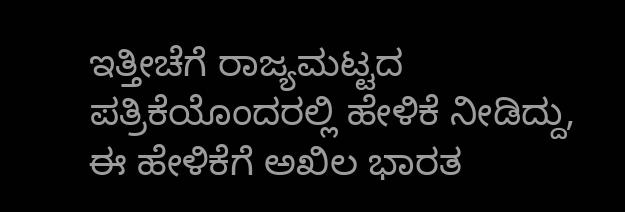ಇತ್ತೀಚೆಗೆ ರಾಜ್ಯಮಟ್ಟದ ಪತ್ರಿಕೆಯೊಂದರಲ್ಲಿ ಹೇಳಿಕೆ ನೀಡಿದ್ದು, ಈ ಹೇಳಿಕೆಗೆ ಅಖಿಲ ಭಾರತ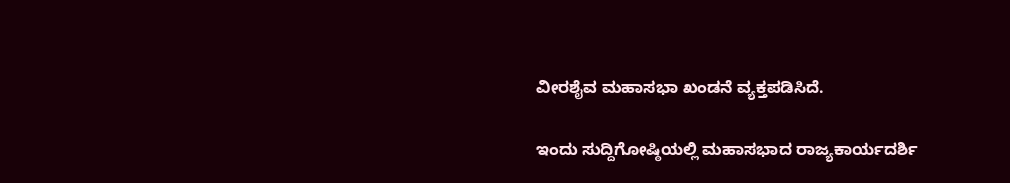ವೀರಶೈವ ಮಹಾಸಭಾ ಖಂಡನೆ ವ್ಯಕ್ತಪಡಿಸಿದೆ.

ಇಂದು ಸುದ್ದಿಗೋಷ್ಠಿಯಲ್ಲಿ ಮಹಾಸಭಾದ ರಾಜ್ಯಕಾರ್ಯದರ್ಶಿ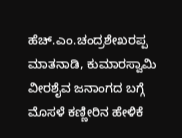ಹೆಚ್.ಎಂ.ಚಂದ್ರಶೇಖರಪ್ಪ ಮಾತನಾಡಿ, ಕುಮಾರಸ್ವಾಮಿ ವೀರಶೈವ ಜನಾಂಗದ ಬಗ್ಗೆ ಮೊಸಳೆ ಕಣ್ಣೀರಿನ ಹೇಳಿಕೆ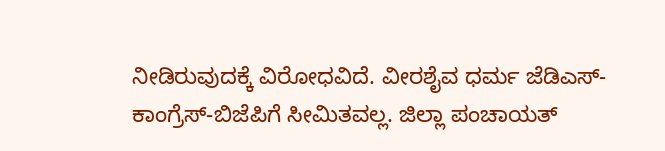ನೀಡಿರುವುದಕ್ಕೆ ವಿರೋಧವಿದೆ. ವೀರಶೈವ ಧರ್ಮ ಜೆಡಿಎಸ್-ಕಾಂಗ್ರೆಸ್-ಬಿಜೆಪಿಗೆ ಸೀಮಿತವಲ್ಲ. ಜಿಲ್ಲಾ ಪಂಚಾಯತ್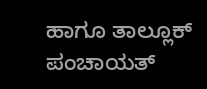ಹಾಗೂ ತಾಲ್ಲೂಕ್ ಪಂಚಾಯತ್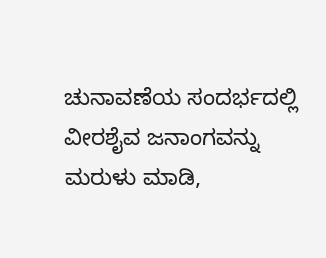ಚುನಾವಣೆಯ ಸಂದರ್ಭದಲ್ಲಿ ವೀರಶೈವ ಜನಾಂಗವನ್ನು ಮರುಳು ಮಾಡಿ,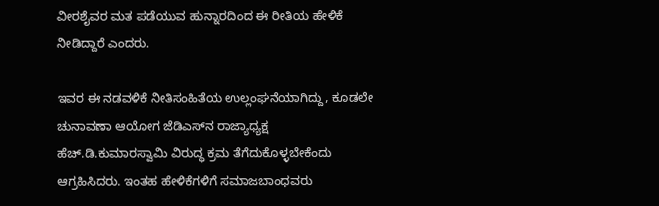ವೀರಶೈವರ ಮತ ಪಡೆಯುವ ಹುನ್ನಾರದಿಂದ ಈ ರೀತಿಯ ಹೇಳಿಕೆ ನೀಡಿದ್ದಾರೆ ಎಂದರು.

ಇವರ ಈ ನಡವಳಿಕೆ ನೀತಿಸಂಹಿತೆಯ ಉಲ್ಲಂಘನೆಯಾಗಿದ್ದು, ಕೂಡಲೇ ಚುನಾವಣಾ ಆಯೋಗ ಜೆಡಿಎಸ್‌ನ ರಾಜ್ಯಾಧ್ಯಕ್ಷ ಹೆಚ್.ಡಿ.ಕುಮಾರಸ್ವಾಮಿ ವಿರುದ್ಧ ಕ್ರಮ ತೆಗೆದುಕೊಳ್ಳಬೇಕೆಂದು ಆಗ್ರಹಿಸಿದರು. ಇಂತಹ ಹೇಳಿಕೆಗಳಿಗೆ ಸಮಾಜಬಾಂಧವರು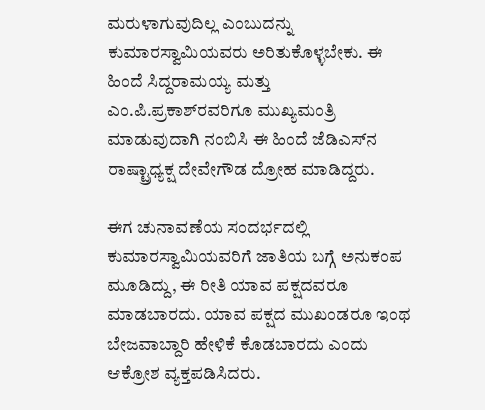ಮರುಳಾಗುವುದಿಲ್ಲ ಎಂಬುದನ್ನು ಕುಮಾರಸ್ವಾಮಿಯವರು ಅರಿತುಕೊಳ್ಳಬೇಕು. ಈ ಹಿಂದೆ ಸಿದ್ದರಾಮಯ್ಯ ಮತ್ತು ಎಂ.ಪಿ.ಪ್ರಕಾಶ್‌ರವರಿಗೂ ಮುಖ್ಯಮಂತ್ರಿ ಮಾಡುವುದಾಗಿ ನಂಬಿಸಿ ಈ ಹಿಂದೆ ಜೆಡಿಎಸ್‌ನ ರಾಷ್ಟ್ರಾಧ್ಯಕ್ಷ ದೇವೇಗೌಡ ದ್ರೋಹ ಮಾಡಿದ್ದರು.

ಈಗ ಚುನಾವಣೆಯ ಸಂದರ್ಭದಲ್ಲಿ ಕುಮಾರಸ್ವಾಮಿಯವರಿಗೆ ಜಾತಿಯ ಬಗ್ಗೆ ಅನುಕಂಪ ಮೂಡಿದ್ದು, ಈ ರೀತಿ ಯಾವ ಪಕ್ಷದವರೂ ಮಾಡಬಾರದು. ಯಾವ ಪಕ್ಷದ ಮುಖಂಡರೂ ಇಂಥ ಬೇಜವಾಬ್ದಾರಿ ಹೇಳಿಕೆ ಕೊಡಬಾರದು ಎಂದು ಆಕ್ರೋಶ ವ್ಯಕ್ತಪಡಿಸಿದರು.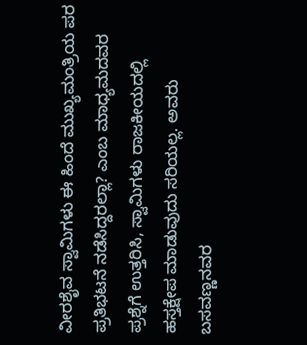ವೀರಶೈವ ಸ್ವಾಮಿಗಳು ಈ ಹಿಂದೆ ಮುಖ್ಯಮಂತ್ರಿಯ ಪರ ಪ್ರತಿಭಟನೆ ನಡೆಸಿದ್ದರಲ್ಲಾ? ಎಂಬ ಮಾಧ್ಯಮದವರ ಪ್ರಶ್ನೆಗೆ ಉತ್ತರಿಸಿ, ಸ್ವಾಮಿಗಳು ರಾಜಕೀಯದಲ್ಲಿ ಹಸ್ತಕ್ಷೇಪ ಮಾಡುವುದು ಸರಿಯಲ್ಲ. ಅವರು ಬಸವಣ್ಣನವರ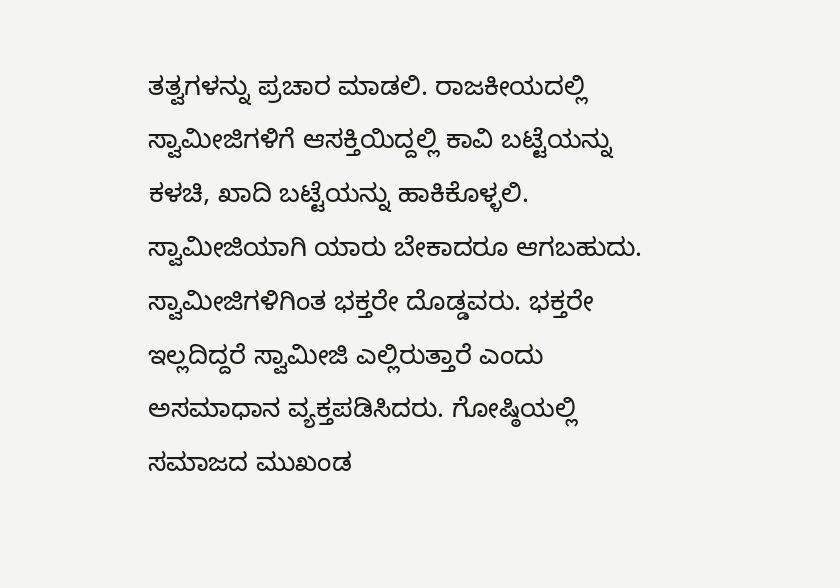ತತ್ವಗಳನ್ನು ಪ್ರಚಾರ ಮಾಡಲಿ. ರಾಜಕೀಯದಲ್ಲಿ ಸ್ವಾಮೀಜಿಗಳಿಗೆ ಆಸಕ್ತಿಯಿದ್ದಲ್ಲಿ ಕಾವಿ ಬಟ್ಟೆಯನ್ನು ಕಳಚಿ, ಖಾದಿ ಬಟ್ಟೆಯನ್ನು ಹಾಕಿಕೊಳ್ಳಲಿ. ಸ್ವಾಮೀಜಿಯಾಗಿ ಯಾರು ಬೇಕಾದರೂ ಆಗಬಹುದು. ಸ್ವಾಮೀಜಿಗಳಿಗಿಂತ ಭಕ್ತರೇ ದೊಡ್ಡವರು. ಭಕ್ತರೇ ಇಲ್ಲದಿದ್ದರೆ ಸ್ವಾಮೀಜಿ ಎಲ್ಲಿರುತ್ತಾರೆ ಎಂದು ಅಸಮಾಧಾನ ವ್ಯಕ್ತಪಡಿಸಿದರು. ಗೋಷ್ಠಿಯಲ್ಲಿ ಸಮಾಜದ ಮುಖಂಡ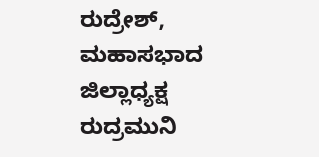ರುದ್ರೇಶ್, ಮಹಾಸಭಾದ ಜಿಲ್ಲಾಧ್ಯಕ್ಷ ರುದ್ರಮುನಿ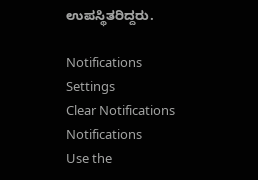ಉಪಸ್ಥಿತರಿದ್ದರು.

Notifications
Settings
Clear Notifications
Notifications
Use the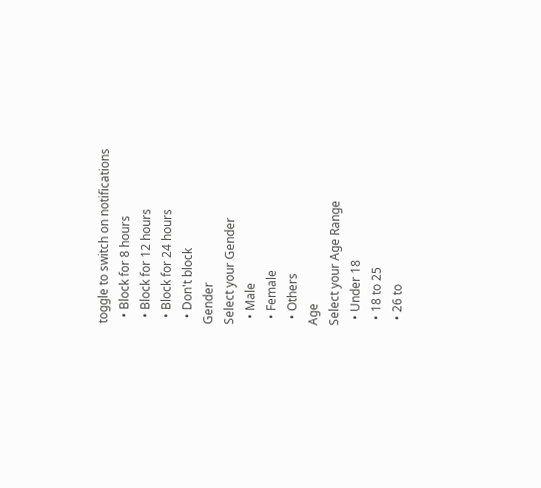toggle to switch on notifications
  • Block for 8 hours
  • Block for 12 hours
  • Block for 24 hours
  • Don't block
Gender
Select your Gender
  • Male
  • Female
  • Others
Age
Select your Age Range
  • Under 18
  • 18 to 25
  • 26 to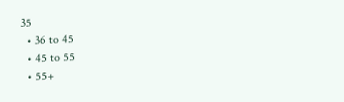35
  • 36 to 45
  • 45 to 55
  • 55+